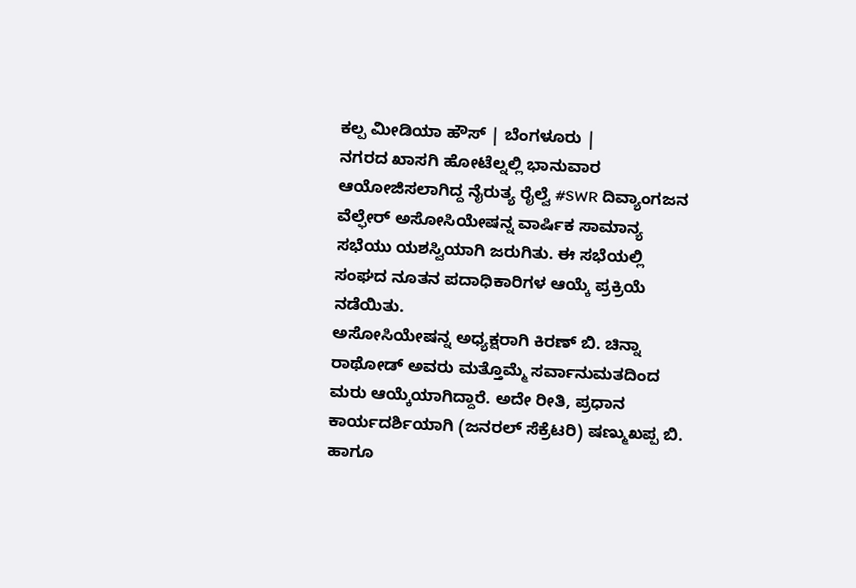ಕಲ್ಪ ಮೀಡಿಯಾ ಹೌಸ್ | ಬೆಂಗಳೂರು |
ನಗರದ ಖಾಸಗಿ ಹೋಟೆಲ್ನಲ್ಲಿ ಭಾನುವಾರ ಆಯೋಜಿಸಲಾಗಿದ್ದ ನೈರುತ್ಯ ರೈಲ್ವೆ #SWR ದಿವ್ಯಾಂಗಜನ ವೆಲ್ಫೇರ್ ಅಸೋಸಿಯೇಷನ್ನ ವಾರ್ಷಿಕ ಸಾಮಾನ್ಯ ಸಭೆಯು ಯಶಸ್ವಿಯಾಗಿ ಜರುಗಿತು. ಈ ಸಭೆಯಲ್ಲಿ ಸಂಘದ ನೂತನ ಪದಾಧಿಕಾರಿಗಳ ಆಯ್ಕೆ ಪ್ರಕ್ರಿಯೆ ನಡೆಯಿತು.
ಅಸೋಸಿಯೇಷನ್ನ ಅಧ್ಯಕ್ಷರಾಗಿ ಕಿರಣ್ ಬಿ. ಚಿನ್ನಾ ರಾಥೋಡ್ ಅವರು ಮತ್ತೊಮ್ಮೆ ಸರ್ವಾನುಮತದಿಂದ ಮರು ಆಯ್ಕೆಯಾಗಿದ್ದಾರೆ. ಅದೇ ರೀತಿ, ಪ್ರಧಾನ ಕಾರ್ಯದರ್ಶಿಯಾಗಿ (ಜನರಲ್ ಸೆಕ್ರೆಟರಿ) ಷಣ್ಮುಖಪ್ಪ ಬಿ. ಹಾಗೂ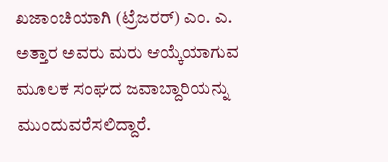ಖಜಾಂಚಿಯಾಗಿ (ಟ್ರೆಜರರ್) ಎಂ. ಎ. ಅತ್ತಾರ ಅವರು ಮರು ಆಯ್ಕೆಯಾಗುವ ಮೂಲಕ ಸಂಘದ ಜವಾಬ್ದಾರಿಯನ್ನು ಮುಂದುವರೆಸಲಿದ್ದಾರೆ.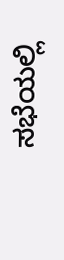ಸಭೆಯಲ್ಲಿ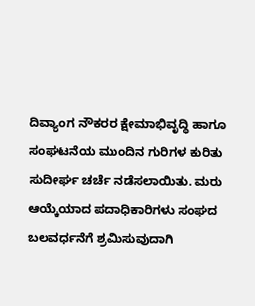ದಿವ್ಯಾಂಗ ನೌಕರರ ಕ್ಷೇಮಾಭಿವೃದ್ಧಿ ಹಾಗೂ ಸಂಘಟನೆಯ ಮುಂದಿನ ಗುರಿಗಳ ಕುರಿತು ಸುದೀರ್ಘ ಚರ್ಚೆ ನಡೆಸಲಾಯಿತು. ಮರು ಆಯ್ಕೆಯಾದ ಪದಾಧಿಕಾರಿಗಳು ಸಂಘದ ಬಲವರ್ಧನೆಗೆ ಶ್ರಮಿಸುವುದಾಗಿ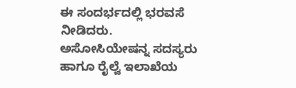ಈ ಸಂದರ್ಭದಲ್ಲಿ ಭರವಸೆ ನೀಡಿದರು. ಅಸೋಸಿಯೇಷನ್ನ ಸದಸ್ಯರು ಹಾಗೂ ರೈಲ್ವೆ ಇಲಾಖೆಯ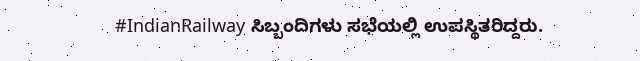#IndianRailway ಸಿಬ್ಬಂದಿಗಳು ಸಭೆಯಲ್ಲಿ ಉಪಸ್ಥಿತರಿದ್ದರು.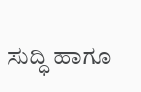ಸುದ್ಧಿ ಹಾಗೂ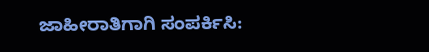ಜಾಹೀರಾತಿಗಾಗಿ ಸಂಪರ್ಕಿಸಿ: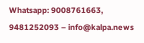Whatsapp: 9008761663, 9481252093 – info@kalpa.news